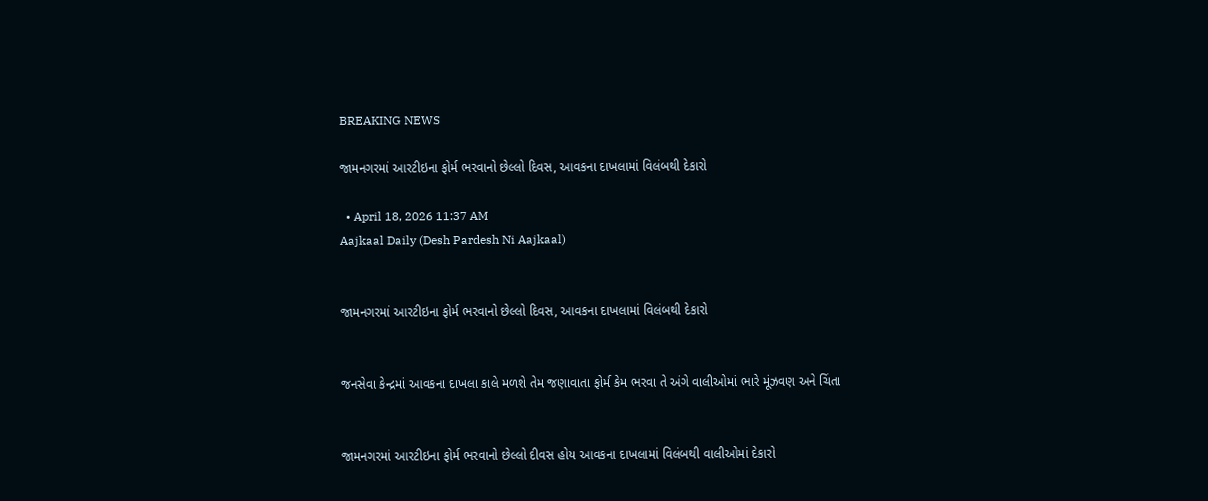BREAKING NEWS

જામનગરમાં આરટીઇના ફોર્મ ભરવાનો છેલ્લો દિવસ, આવકના દાખલામાં વિલંબથી દેકારો

  • April 18, 2026 11:37 AM
Aajkaal Daily (Desh Pardesh Ni Aajkaal)


જામનગરમાં આરટીઇના ફોર્મ ભરવાનો છેલ્લો દિવસ, આવકના દાખલામાં વિલંબથી દેકારો


જનસેવા કેન્દ્રમાં આવકના દાખલા કાલે મળશે તેમ જણાવાતા ફોર્મ કેમ ભરવા તે અંગે વાલીઓમાં ભારે મૂંઝવણ અને ચિંતા


જામનગરમાં આરટીઇના ફોર્મ ભરવાનો છેલ્લો દીવસ હોય આવકના દાખલામાં વિલંબથી વાલીઓમાં દેકારો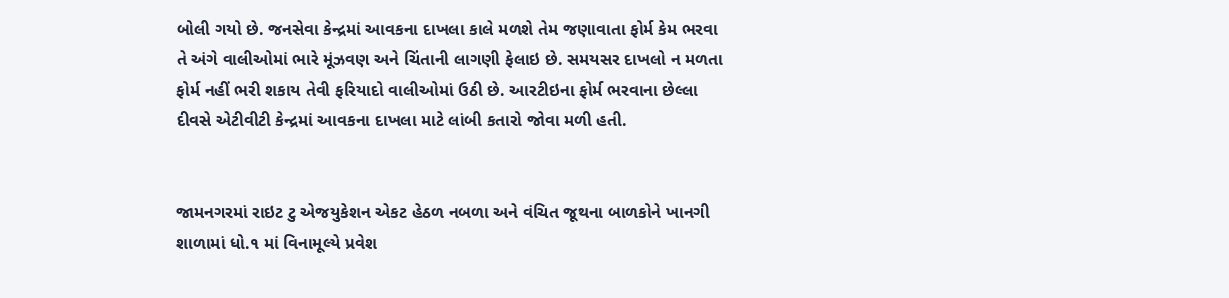બોલી ગયો છે. જનસેવા કેન્દ્રમાં આવકના દાખલા કાલે મળશે તેમ જણાવાતા ફોર્મ કેમ ભરવા તે અંગે વાલીઓમાં ભારે મૂંઝવણ અને ચિંતાની લાગણી ફેલાઇ છે. સમયસર દાખલો ન મળતા ફોર્મ નહીં ભરી શકાય તેવી ફરિયાદો વાલીઓમાં ઉઠી છે. આરટીઇના ફોર્મ ભરવાના છેલ્લા દીવસે એટીવીટી કેન્દ્રમાં આવકના દાખલા માટે લાંબી કતારો જોવા મળી હતી.


જામનગરમાં રાઇટ ટુ એજયુકેશન એકટ હેઠળ નબળા અને વંચિત જૂથના બાળકોને ખાનગી શાળામાં ધો.૧ માં વિનામૂલ્યે પ્રવેશ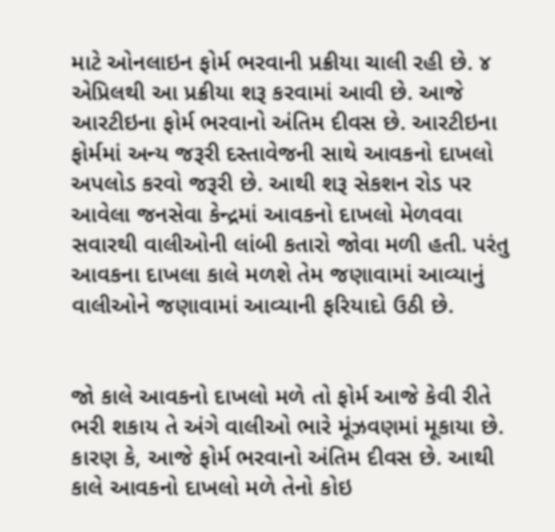માટે ઓનલાઇન ફોર્મ ભરવાની પ્રક્રીયા ચાલી રહી છે. ૪ એપ્રિલથી આ પ્રક્રીયા શરૂ કરવામાં આવી છે. આજે આરટીઇના ફોર્મ ભરવાનો અંતિમ દીવસ છે. આરટીઇના ફોર્મમાં અન્ય જરૂરી દસ્તાવેજની સાથે આવકનો દાખલો અપલોડ કરવો જરૂરી છે. આથી શરૂ સેકશન રોડ પર આવેલા જનસેવા કેન્દ્રમાં આવકનો દાખલો મેળવવા સવારથી વાલીઓની લાંબી કતારો જોવા મળી હતી. પરંતુ આવકના દાખલા કાલે મળશે તેમ જણાવામાં આવ્યાનું વાલીઓને જણાવામાં આવ્યાની ફરિયાદો ઉઠી છે.


જો કાલે આવકનો દાખલો મળે તો ફોર્મ આજે કેવી રીતે ભરી શકાય તે અંગે વાલીઓ ભારે મૂંઝવણમાં મૂકાયા છે. કારણ કે, આજે ફોર્મ ભરવાનો અંતિમ દીવસ છે. આથી કાલે આવકનો દાખલો મળે તેનો કોઇ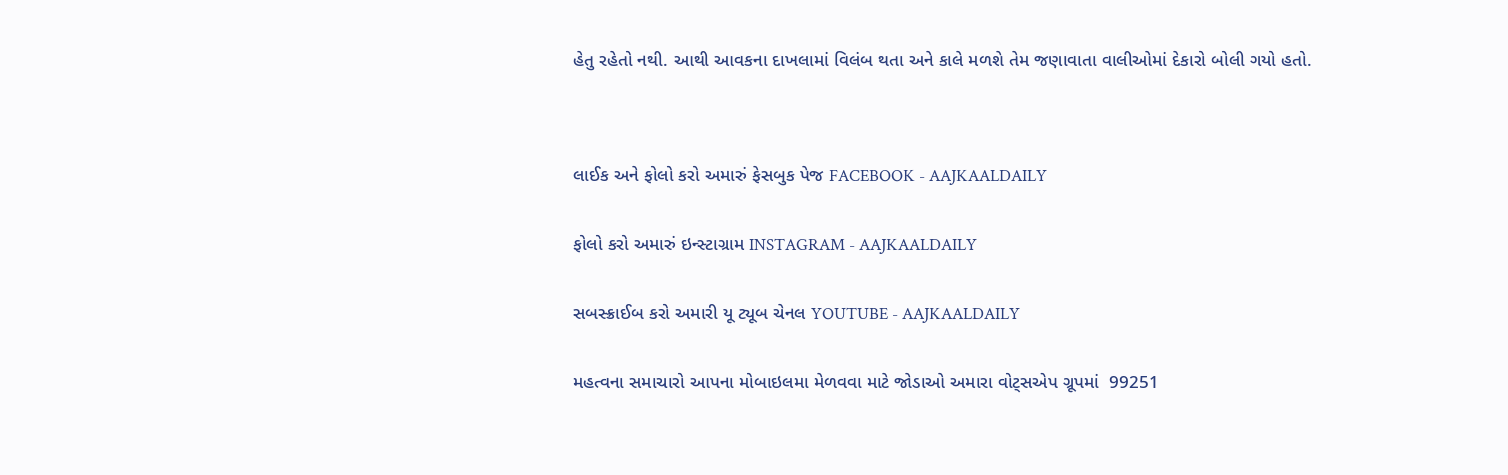હેતુ રહેતો નથી. આથી આવકના દાખલામાં વિલંબ થતા અને કાલે મળશે તેમ જણાવાતા વાલીઓમાં દેકારો બોલી ગયો હતો.




લાઈક અને ફોલો કરો અમારું ફેસબુક પેજ FACEBOOK - AAJKAALDAILY


ફોલો કરો અમારું ઇન્સ્ટાગ્રામ INSTAGRAM - AAJKAALDAILY


સબસ્ક્રાઈબ કરો અમારી યૂ ટ્યૂબ ચેનલ YOUTUBE - AAJKAALDAILY


મહત્વના સમાચારો આપના મોબાઇલમા મેળવવા માટે જોડાઓ અમારા વોટ્સએપ ગ્રૂપમાં  99251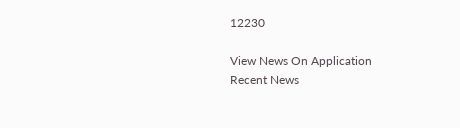12230

View News On Application
Recent News